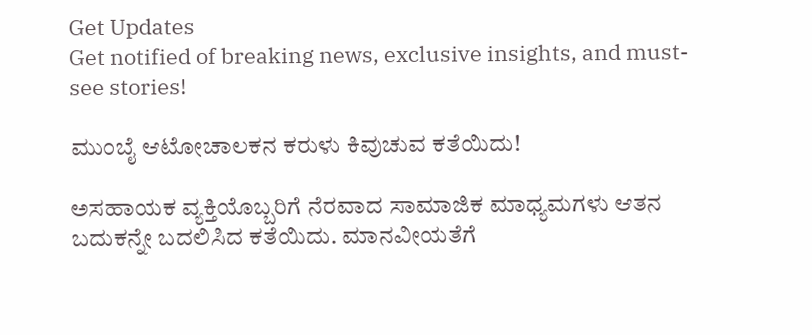Get Updates
Get notified of breaking news, exclusive insights, and must-see stories!

ಮುಂಬೈ ಆಟೋಚಾಲಕನ ಕರುಳು ಕಿವುಚುವ ಕತೆಯಿದು!

ಅಸಹಾಯಕ ವ್ಯಕ್ತಿಯೊಬ್ಬರಿಗೆ ನೆರವಾದ ಸಾಮಾಜಿಕ ಮಾಧ್ಯಮಗಳು ಆತನ ಬದುಕನ್ನೇ ಬದಲಿಸಿದ ಕತೆಯಿದು. ಮಾನವೀಯತೆಗೆ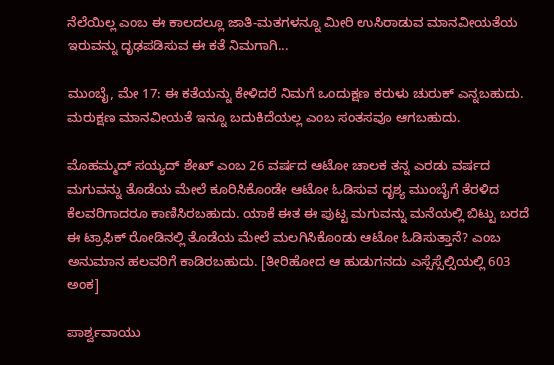ನೆಲೆಯಿಲ್ಲ ಎಂಬ ಈ ಕಾಲದಲ್ಲೂ ಜಾತಿ-ಮತಗಳನ್ನೂ ಮೀರಿ ಉಸಿರಾಡುವ ಮಾನವೀಯತೆಯ ಇರುವನ್ನು ದೃಢಪಡಿಸುವ ಈ ಕತೆ ನಿಮಗಾಗಿ...

ಮುಂಬೈ, ಮೇ 17: ಈ ಕತೆಯನ್ನು ಕೇಳಿದರೆ ನಿಮಗೆ ಒಂದುಕ್ಷಣ ಕರುಳು ಚುರುಕ್ ಎನ್ನಬಹುದು. ಮರುಕ್ಷಣ ಮಾನವೀಯತೆ ಇನ್ನೂ ಬದುಕಿದೆಯಲ್ಲ ಎಂಬ ಸಂತಸವೂ ಆಗಬಹುದು.

ಮೊಹಮ್ಮದ್ ಸಯ್ಯದ್ ಶೇಖ್ ಎಂಬ 26 ವರ್ಷದ ಆಟೋ ಚಾಲಕ ತನ್ನ ಎರಡು ವರ್ಷದ ಮಗುವನ್ನು ತೊಡೆಯ ಮೇಲೆ ಕೂರಿಸಿಕೊಂಡೇ ಆಟೋ ಓಡಿಸುವ ದೃಶ್ಯ ಮುಂಬೈಗೆ ತೆರಳಿದ ಕೆಲವರಿಗಾದರೂ ಕಾಣಿಸಿರಬಹುದು. ಯಾಕೆ ಈತ ಈ ಪುಟ್ಟ ಮಗುವನ್ನು ಮನೆಯಲ್ಲಿ ಬಿಟ್ಟು ಬರದೆ ಈ ಟ್ರಾಫಿಕ್ ರೋಡಿನಲ್ಲಿ ತೊಡೆಯ ಮೇಲೆ ಮಲಗಿಸಿಕೊಂಡು ಆಟೋ ಓಡಿಸುತ್ತಾನೆ? ಎಂಬ ಅನುಮಾನ ಹಲವರಿಗೆ ಕಾಡಿರಬಹುದು. [ತೀರಿಹೋದ ಆ ಹುಡುಗನದು ಎಸ್ಸೆಸ್ಸೆಲ್ಸಿಯಲ್ಲಿ 603 ಅಂಕ]

ಪಾರ್ಶ್ವವಾಯು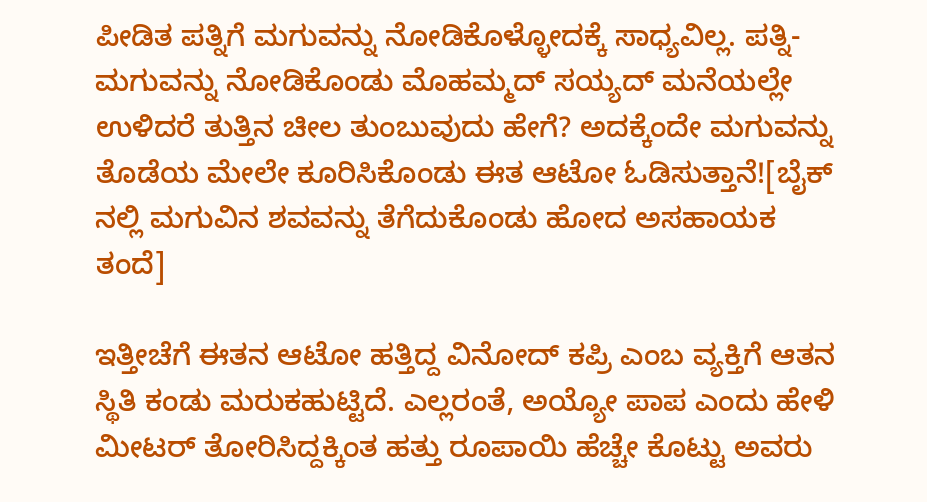ಪೀಡಿತ ಪತ್ನಿಗೆ ಮಗುವನ್ನು ನೋಡಿಕೊಳ್ಳೋದಕ್ಕೆ ಸಾಧ್ಯವಿಲ್ಲ. ಪತ್ನಿ-ಮಗುವನ್ನು ನೋಡಿಕೊಂಡು ಮೊಹಮ್ಮದ್ ಸಯ್ಯದ್ ಮನೆಯಲ್ಲೇ ಉಳಿದರೆ ತುತ್ತಿನ ಚೀಲ ತುಂಬುವುದು ಹೇಗೆ? ಅದಕ್ಕೆಂದೇ ಮಗುವನ್ನು ತೊಡೆಯ ಮೇಲೇ ಕೂರಿಸಿಕೊಂಡು ಈತ ಆಟೋ ಓಡಿಸುತ್ತಾನೆ![ಬೈಕ್ ನಲ್ಲಿ ಮಗುವಿನ ಶವವನ್ನು ತೆಗೆದುಕೊಂಡು ಹೋದ ಅಸಹಾಯಕ ತಂದೆ]

ಇತ್ತೀಚೆಗೆ ಈತನ ಆಟೋ ಹತ್ತಿದ್ದ ವಿನೋದ್ ಕಪ್ರಿ ಎಂಬ ವ್ಯಕ್ತಿಗೆ ಆತನ ಸ್ಥಿತಿ ಕಂಡು ಮರುಕಹುಟ್ಟಿದೆ. ಎಲ್ಲರಂತೆ, ಅಯ್ಯೋ ಪಾಪ ಎಂದು ಹೇಳಿ ಮೀಟರ್ ತೋರಿಸಿದ್ದಕ್ಕಿಂತ ಹತ್ತು ರೂಪಾಯಿ ಹೆಚ್ಚೇ ಕೊಟ್ಟು ಅವರು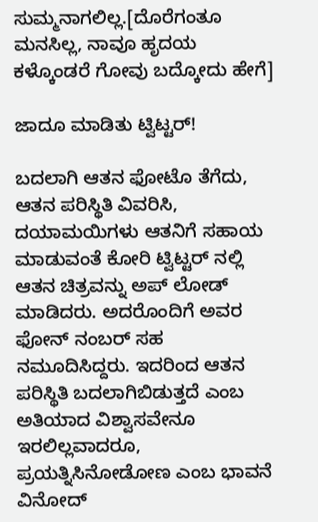ಸುಮ್ಮನಾಗಲಿಲ್ಲ.[ದೊರೆಗಂತೂ ಮನಸಿಲ್ಲ, ನಾವೂ ಹೃದಯ ಕಳ್ಕೊಂಡರೆ ಗೋವು ಬದ್ಕೋದು ಹೇಗೆ]

ಜಾದೂ ಮಾಡಿತು ಟ್ವಿಟ್ಟರ್!

ಬದಲಾಗಿ ಆತನ ಫೋಟೊ ತೆಗೆದು, ಆತನ ಪರಿಸ್ಥಿತಿ ವಿವರಿಸಿ, ದಯಾಮಯಿಗಳು ಆತನಿಗೆ ಸಹಾಯ ಮಾಡುವಂತೆ ಕೋರಿ ಟ್ವಿಟ್ಟರ್ ನಲ್ಲಿ ಆತನ ಚಿತ್ರವನ್ನು ಅಪ್ ಲೋಡ್ ಮಾಡಿದರು. ಅದರೊಂದಿಗೆ ಅವರ ಫೋನ್ ನಂಬರ್ ಸಹ ನಮೂದಿಸಿದ್ದರು. ಇದರಿಂದ ಆತನ ಪರಿಸ್ಥಿತಿ ಬದಲಾಗಿಬಿಡುತ್ತದೆ ಎಂಬ ಅತಿಯಾದ ವಿಶ್ವಾಸವೇನೂ ಇರಲಿಲ್ಲವಾದರೂ, ಪ್ರಯತ್ನಿಸಿನೋಡೋಣ ಎಂಬ ಭಾವನೆ ವಿನೋದ್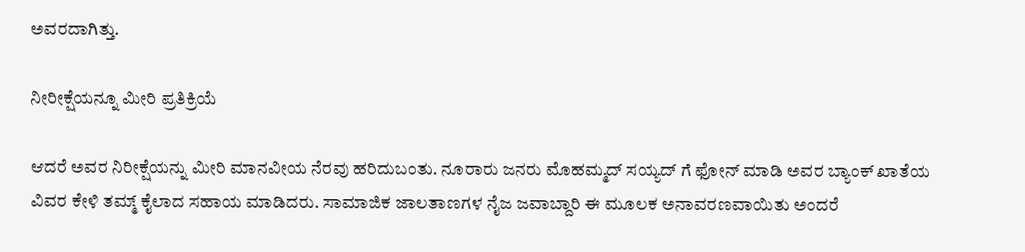ಅವರದಾಗಿತ್ತು.

ನೀರೀಕ್ಷೆಯನ್ನೂ ಮೀರಿ ಪ್ರತಿಕ್ರಿಯೆ

ಆದರೆ ಅವರ ನಿರೀಕ್ಷೆಯನ್ನು ಮೀರಿ ಮಾನವೀಯ ನೆರವು ಹರಿದುಬಂತು. ನೂರಾರು ಜನರು ಮೊಹಮ್ಮದ್ ಸಯ್ಯದ್ ಗೆ ಫೋನ್ ಮಾಡಿ ಅವರ ಬ್ಯಾಂಕ್ ಖಾತೆಯ ವಿವರ ಕೇಳಿ ತಮ್ಮ್ ಕೈಲಾದ ಸಹಾಯ ಮಾಡಿದರು. ಸಾಮಾಜಿಕ ಜಾಲತಾಣಗಳ ನೈಜ ಜವಾಬ್ದಾರಿ ಈ ಮೂಲಕ ಅನಾವರಣವಾಯಿತು ಅಂದರೆ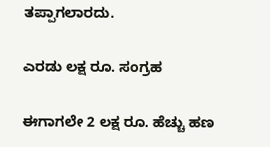ತಪ್ಪಾಗಲಾರದು.

ಎರಡು ಲಕ್ಷ ರೂ. ಸಂಗ್ರಹ

ಈಗಾಗಲೇ 2 ಲಕ್ಷ ರೂ. ಹೆಚ್ಚು ಹಣ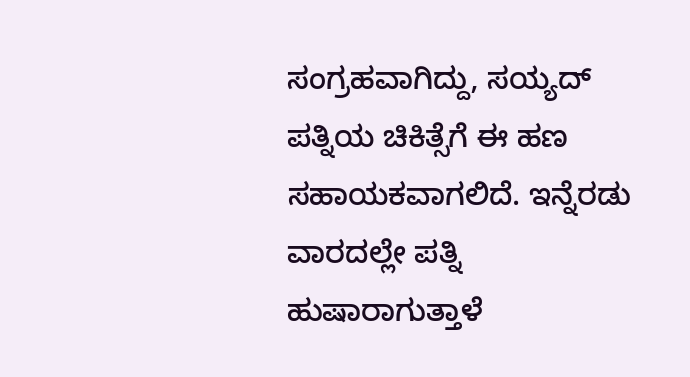ಸಂಗ್ರಹವಾಗಿದ್ದು, ಸಯ್ಯದ್ ಪತ್ನಿಯ ಚಿಕಿತ್ಸೆಗೆ ಈ ಹಣ ಸಹಾಯಕವಾಗಲಿದೆ. ಇನ್ನೆರಡು ವಾರದಲ್ಲೇ ಪತ್ನಿ ಹುಷಾರಾಗುತ್ತಾಳೆ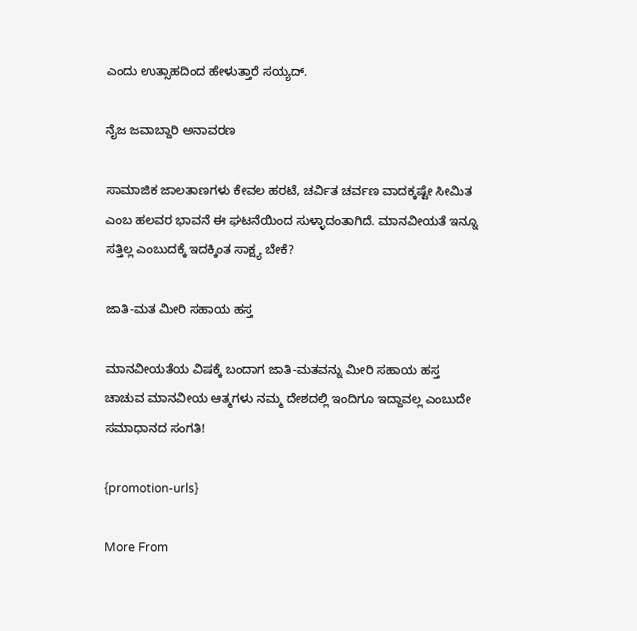ಎಂದು ಉತ್ಸಾಹದಿಂದ ಹೇಳುತ್ತಾರೆ ಸಯ್ಯದ್.

ನೈಜ ಜವಾಬ್ದಾರಿ ಅನಾವರಣ

ಸಾಮಾಜಿಕ ಜಾಲತಾಣಗಳು ಕೇವಲ ಹರಟೆ, ಚರ್ವಿತ ಚರ್ವಣ ವಾದಕ್ಕಷ್ಟೇ ಸೀಮಿತ ಎಂಬ ಹಲವರ ಭಾವನೆ ಈ ಘಟನೆಯಿಂದ ಸುಳ್ಳಾದಂತಾಗಿದೆ. ಮಾನವೀಯತೆ ಇನ್ನೂ ಸತ್ತಿಲ್ಲ ಎಂಬುದಕ್ಕೆ ಇದಕ್ಕಿಂತ ಸಾಕ್ಷ್ಯ ಬೇಕೆ?

ಜಾತಿ-ಮತ ಮೀರಿ ಸಹಾಯ ಹಸ್ತ

ಮಾನವೀಯತೆಯ ವಿಷಕ್ಕೆ ಬಂದಾಗ ಜಾತಿ-ಮತವನ್ನು ಮೀರಿ ಸಹಾಯ ಹಸ್ತ ಚಾಚುವ ಮಾನವೀಯ ಆತ್ಮಗಳು ನಮ್ಮ ದೇಶದಲ್ಲಿ ಇಂದಿಗೂ ಇದ್ದಾವಲ್ಲ ಎಂಬುದೇ ಸಮಾಧಾನದ ಸಂಗತಿ!

{promotion-urls}

More From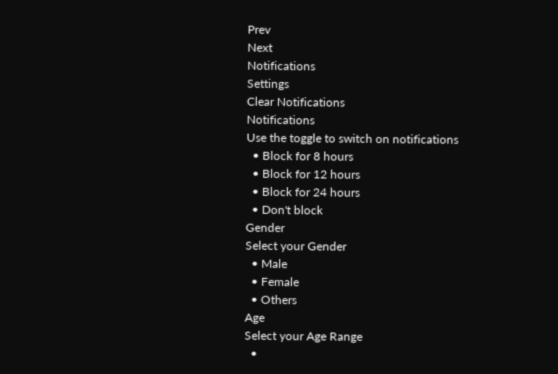Prev
Next
Notifications
Settings
Clear Notifications
Notifications
Use the toggle to switch on notifications
  • Block for 8 hours
  • Block for 12 hours
  • Block for 24 hours
  • Don't block
Gender
Select your Gender
  • Male
  • Female
  • Others
Age
Select your Age Range
  •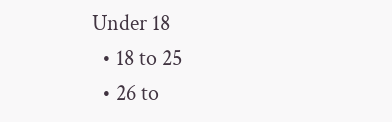Under 18
  • 18 to 25
  • 26 to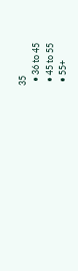35
  • 36 to 45
  • 45 to 55
  • 55+